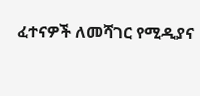ፈተናዎች ለመሻገር የሚዲያና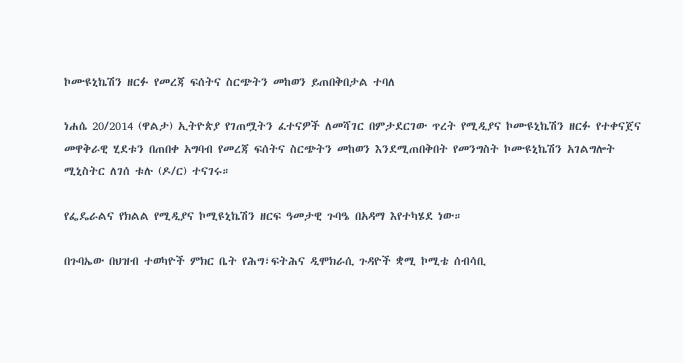ኮሙዩኒኬሽን ዘርፉ የመረጃ ፍሰትና ስርጭትን መከወን ይጠበቅበታል ተባለ

ነሐሴ 20/2014 (ዋልታ) ኢትዮጵያ የገጠሟትን ፈተናዎች ለመሻገር በምታደርገው ጥረት የሚዲያና ኮሙዩኒኬሽን ዘርፉ የተቀናጀና መዋቅራዊ ሂደቱን በጠበቀ አግባብ የመረጃ ፍሰትና ስርጭትን መከወን እንደሚጠበቅበት የመንግስት ኮሙዩኒኬሽን አገልግሎት ሚኒስትር ለገሰ ቱሉ (ዶ/ር) ተናገሩ።

የፌዴራልና የክልል የሚዲያና ኮሚዩኒኬሽን ዘርፍ ዓመታዊ ጉባዔ በአዳማ እየተካሄደ ነው።

በጉባኤው በህዝብ ተወካዮች ምክር ቤት የሕግ፣ፍትሕና ዲሞክራሲ ጉዳዮች ቋሚ ኮሚቴ ሰብሳቢ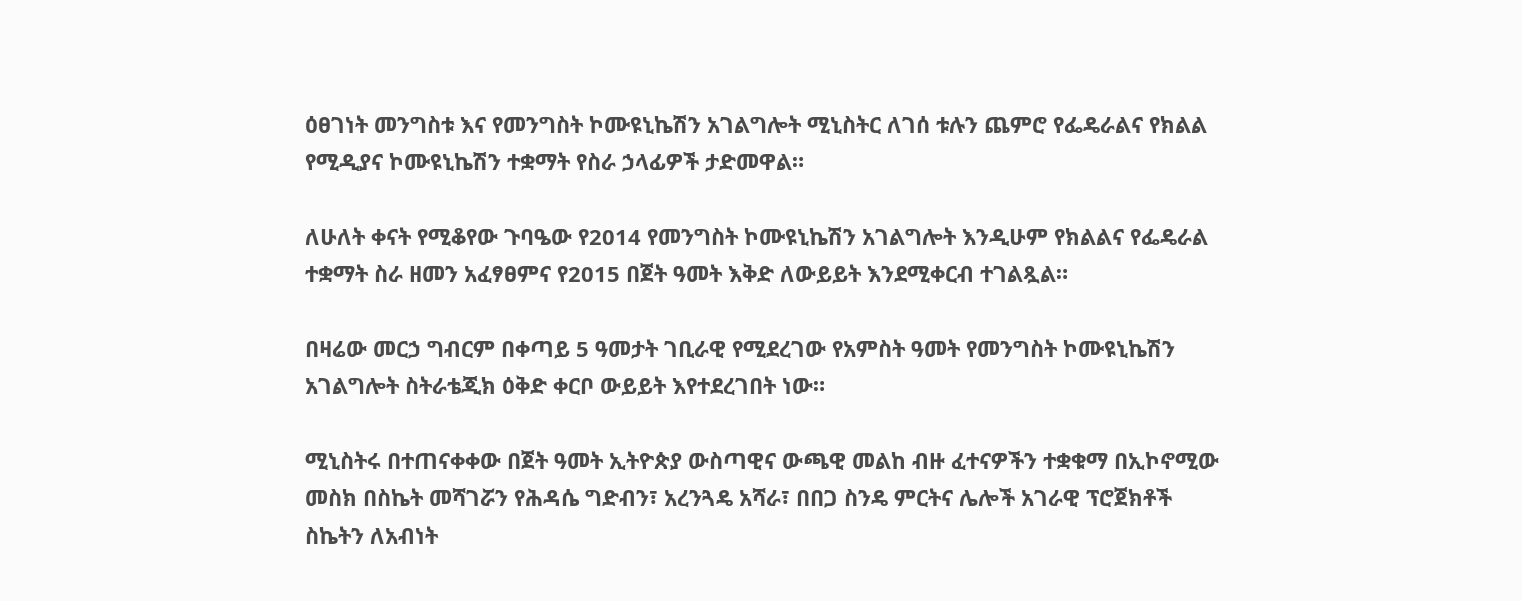ዕፀገነት መንግስቱ እና የመንግስት ኮሙዩኒኬሽን አገልግሎት ሚኒስትር ለገሰ ቱሉን ጨምሮ የፌዴራልና የክልል የሚዲያና ኮሙዩኒኬሽን ተቋማት የስራ ኃላፊዎች ታድመዋል።

ለሁለት ቀናት የሚቆየው ጉባዔው የ2014 የመንግስት ኮሙዩኒኬሽን አገልግሎት እንዲሁም የክልልና የፌዴራል ተቋማት ስራ ዘመን አፈፃፀምና የ2015 በጀት ዓመት እቅድ ለውይይት እንደሚቀርብ ተገልጿል።

በዛሬው መርኃ ግብርም በቀጣይ 5 ዓመታት ገቢራዊ የሚደረገው የአምስት ዓመት የመንግስት ኮሙዩኒኬሽን አገልግሎት ስትራቴጂክ ዕቅድ ቀርቦ ውይይት እየተደረገበት ነው።

ሚኒስትሩ በተጠናቀቀው በጀት ዓመት ኢትዮጵያ ውስጣዊና ውጫዊ መልከ ብዙ ፈተናዎችን ተቋቁማ በኢኮኖሚው መስክ በስኬት መሻገሯን የሕዳሴ ግድብን፣ አረንጓዴ አሻራ፣ በበጋ ስንዴ ምርትና ሌሎች አገራዊ ፕሮጀክቶች ስኬትን ለአብነት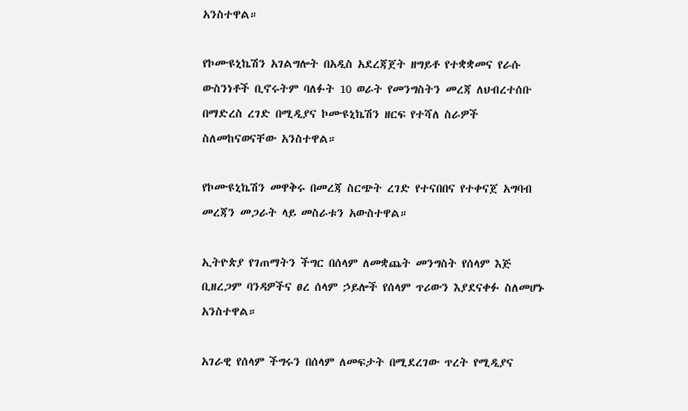አንስተዋል።

የኮሙዩኒኬሽን አገልግሎት በአዲስ አደረጃጀት ዘግይቶ የተቋቋመና የራሱ ውስንነቶች ቢኖሩትም ባለፉት 10 ወራት የመንግስትን መረጃ ለህብረተሰቡ በማድረስ ረገድ በሚዲያና ኮሙዩኒኬሽን ዘርፍ የተሻለ ስራዎች ስለመከናወናቸው አንስተዋል።

የኮሙዩኒኬሽን መዋቅሩ በመረጃ ስርጭት ረገድ የተናበበና የተቀናጀ አግባብ መረጃን መጋራት ላይ መስራቱን አውስተዋል።

ኢትዮጵያ የገጠማትን ችግር በሰላም ለመቋጨት መንግስት የሰላም እጅ ቢዘረጋም ባንዳዎችና ፀረ ሰላም ኃይሎች የሰላም ጥሪውን እያደናቀፉ ስለመሆኑ አንስተዋል።

አገራዊ የሰላም ችግሩን በሰላም ለመፍታት በሚደረገው ጥረት የሚዲያና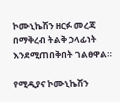ኮሙኒኬሽን ዘርፉ መረጃ በማቅረብ ትልቅ ኃላፊነት እንደሚጠበቅበት ገልፀዋል።

የሚዲያና ኮሙኒኬሽን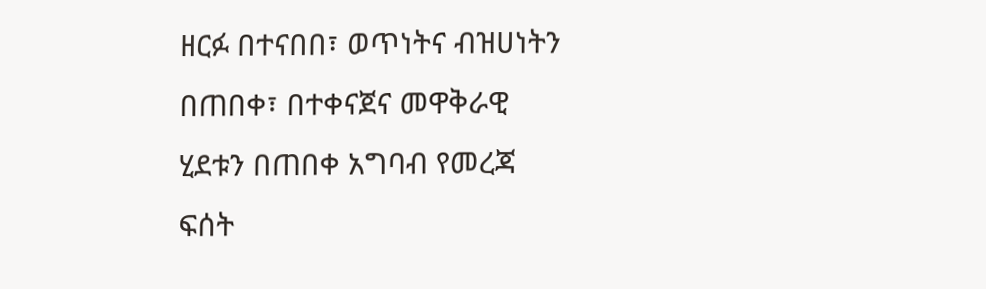ዘርፉ በተናበበ፣ ወጥነትና ብዝሀነትን በጠበቀ፣ በተቀናጀና መዋቅራዊ ሂደቱን በጠበቀ አግባብ የመረጃ ፍሰት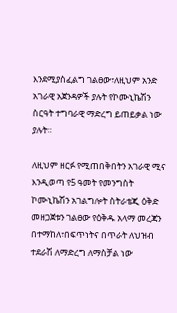እንደሚያስፈልግ ገልፀው፣ለዚህም አንድ አገራዊ አጀንዳዎች ያሉት የኮሙኒኬሽን ስርዓት ተግባራዊ ማድረግ ይጠይቃል ነው ያሉት።

ለዚህም ዘርፉ የሚጠበቅበትን አገራዊ ሚና እንዲወጣ የ5 ዓመት የመንግስት ኮሙኒኬሽን አገልግሎት ስትራቴጂ ዕቅድ መዘጋጀቱን ገልፀው የዕቅዱ አላማ መረጃን በተማከለ፣በፍጥነትና በጥራት ለህዝብ ተደራሽ ለማድረግ ለማስቻል ነው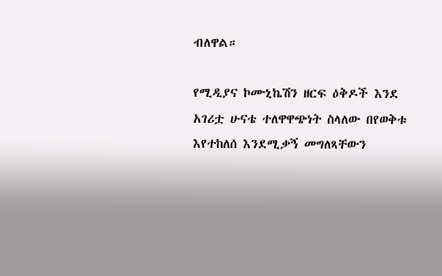ብለዋል።

የሚዲያና ኮሙኒኬሽን ዘርፍ ዕቅዶች እንደ አገሪቷ ሁናቴ ተለዋዋጭነት ስላለው በየወቅቱ እየተከለሰ እንደሚቃኝ መግለጻቸውን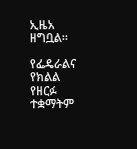ኢዜአ ዘግቧል።

የፌዴራልና የክልል የዘርፉ ተቋማትም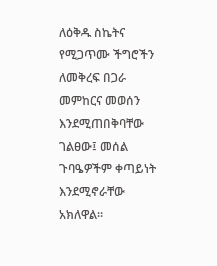ለዕቅዱ ስኬትና የሚጋጥሙ ችግሮችን ለመቅረፍ በጋራ መምከርና መወሰን እንደሚጠበቅባቸው ገልፀው፤ መሰል ጉባዔዎችም ቀጣይነት እንደሚኖራቸው አክለዋል።